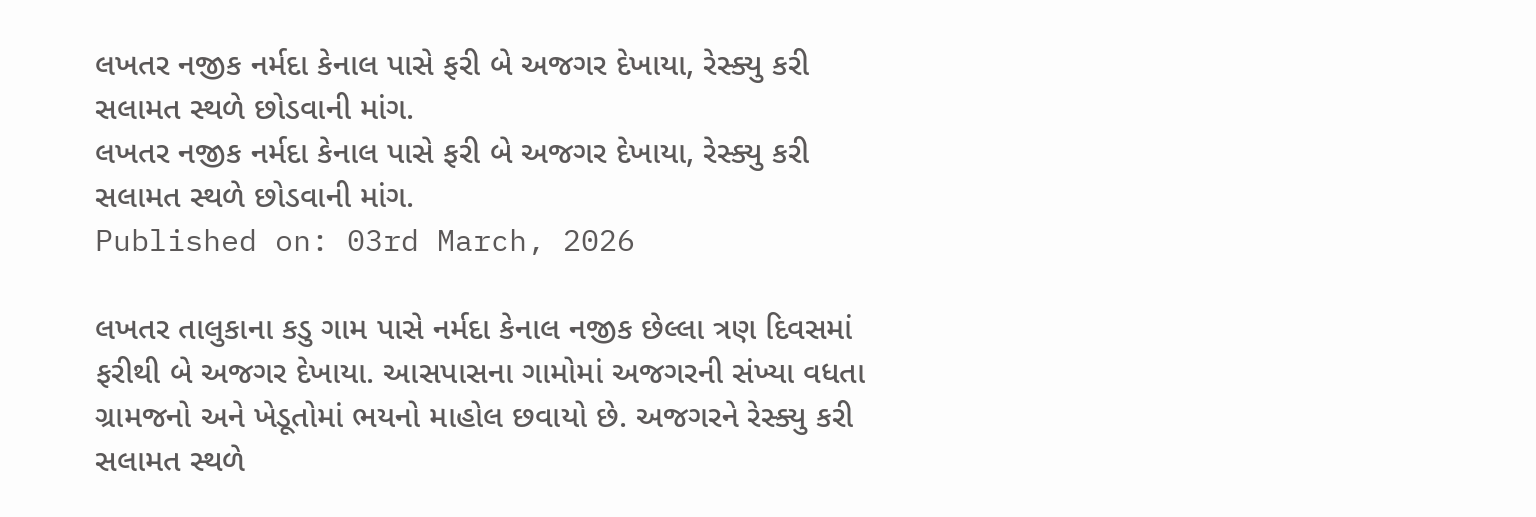લખતર નજીક નર્મદા કેનાલ પાસે ફરી બે અજગર દેખાયા, રેસ્ક્યુ કરી સલામત સ્થળે છોડવાની માંગ.
લખતર નજીક નર્મદા કેનાલ પાસે ફરી બે અજગર દેખાયા, રેસ્ક્યુ કરી સલામત સ્થળે છોડવાની માંગ.
Published on: 03rd March, 2026

લખતર તાલુકાના કડુ ગામ પાસે નર્મદા કેનાલ નજીક છેલ્લા ત્રણ દિવસમાં ફરીથી બે અજગર દેખાયા. આસપાસના ગામોમાં અજગરની સંખ્યા વધતા ગ્રામજનો અને ખેડૂતોમાં ભયનો માહોલ છવાયો છે. અજગરને રેસ્ક્યુ કરી સલામત સ્થળે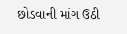છોડવાની માંગ ઉઠી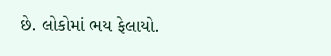છે. લોકોમાં ભય ફેલાયો.